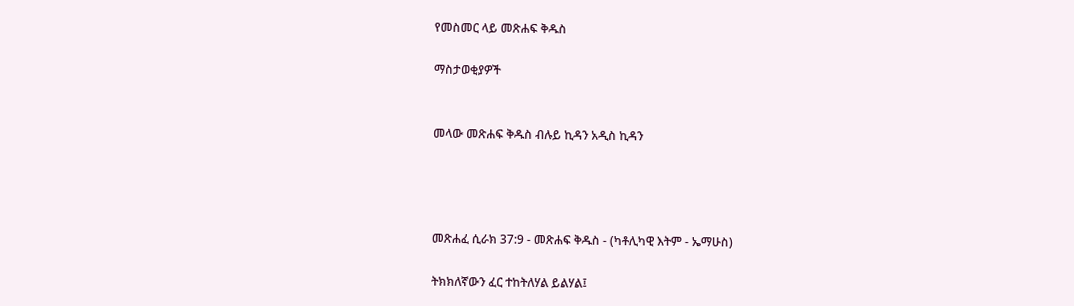የመስመር ላይ መጽሐፍ ቅዱስ

ማስታወቂያዎች


መላው መጽሐፍ ቅዱስ ብሉይ ኪዳን አዲስ ኪዳን




መጽሐፈ ሲራክ 37:9 - መጽሐፍ ቅዱስ - (ካቶሊካዊ እትም - ኤማሁስ)

ትክክለኛውን ፈር ተከትለሃል ይልሃል፤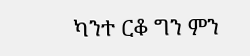ካንተ ርቆ ግን ምን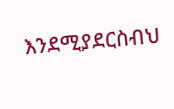እንደሚያደርስብህ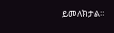ይመለክታል።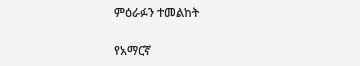ምዕራፉን ተመልከት

የአማርኛ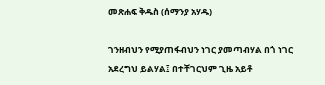መጽሐፍ ቅዱስ (ሰማንያ አሃዱ)

ገንዘብህን የሚያጠፋብህን ነገር ያመጣብሃል በጎ ነገር አደረግህ ይልሃል፤ በተቸገርህም ጊዜ አይቶ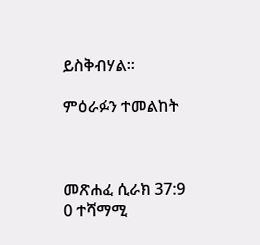ይስቅብሃል።

ምዕራፉን ተመልከት



መጽሐፈ ሲራክ 37:9
0 ተሻማሚ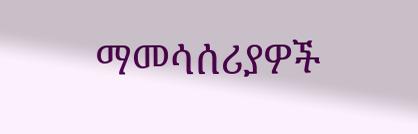ማመሳሰሪያዎች